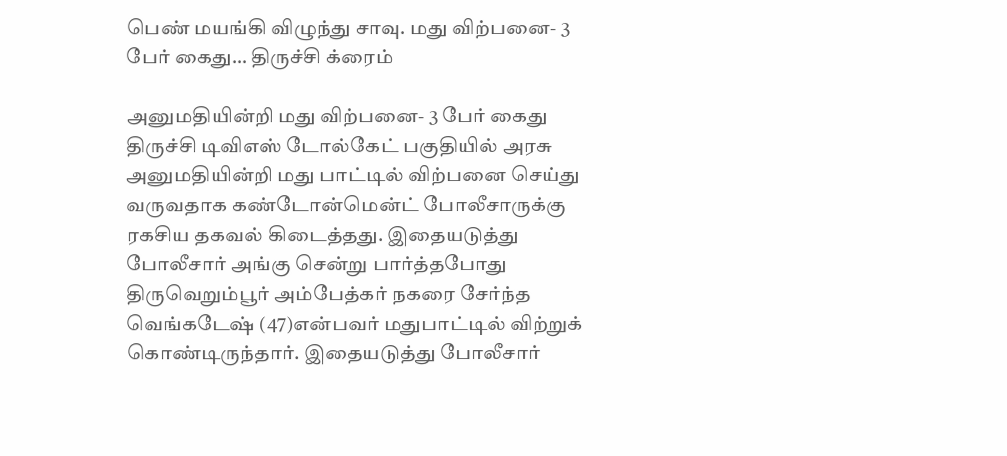பெண் மயங்கி விழுந்து சாவு. மது விற்பனை- 3 பேர் கைது… திருச்சி க்ரைம்

அனுமதியின்றி மது விற்பனை- 3 பேர் கைது திருச்சி டிவிஎஸ் டோல்கேட் பகுதியில் அரசு அனுமதியின்றி மது பாட்டில் விற்பனை செய்து வருவதாக கண்டோன்மென்ட் போலீசாருக்கு ரகசிய தகவல் கிடைத்தது. இதையடுத்து போலீசார் அங்கு சென்று பார்த்தபோது திருவெறும்பூர் அம்பேத்கர் நகரை சேர்ந்த வெங்கடேஷ் (47)என்பவர் மதுபாட்டில் விற்றுக் கொண்டிருந்தார். இதையடுத்து போலீசார்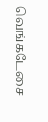வெங்கடேசை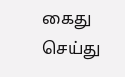கைது செய்து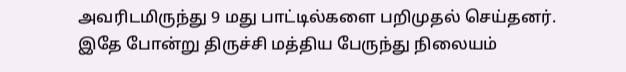அவரிடமிருந்து 9 மது பாட்டில்களை பறிமுதல் செய்தனர். இதே போன்று திருச்சி மத்திய பேருந்து நிலையம்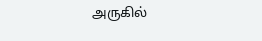அருகில்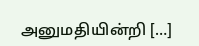அனுமதியின்றி […]